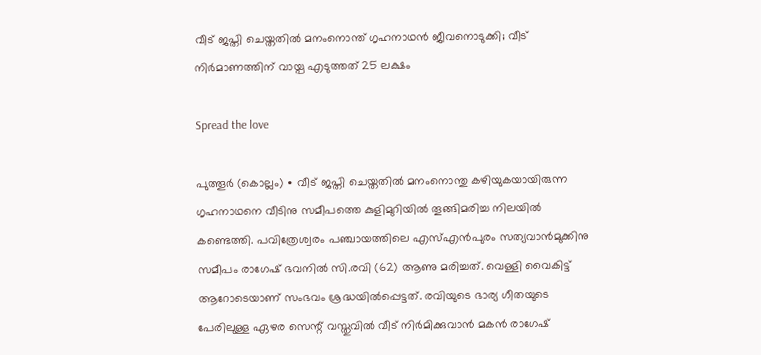വീട് ജപ്തി ചെയ്തതിൽ മനംനൊന്ത് ഗൃഹനാഥൻ ജീവനൊടുക്കി; വീട് നിർമാണത്തിന് വായ്പ എടുത്തത് 25 ലക്ഷം

Spread the love

പുത്തൂർ (കൊല്ലം) ∙ വീട് ജപ്തി ചെയ്തതിൽ മനംനൊന്തു കഴിയുകയായിരുന്ന ഗൃഹനാഥനെ വീടിനു സമീപത്തെ കുളിമുറിയിൽ തൂങ്ങിമരിച്ച നിലയിൽ കണ്ടെത്തി. പവിത്രേശ്വരം പഞ്ചായത്തിലെ എസ്എൻപുരം സത്യവാൻമുക്കിനു സമീപം രാഗേഷ് ഭവനിൽ സി.രവി (62) ആണു മരിച്ചത്. വെള്ളി വൈകിട്ട് ആറോടെയാണ് സംഭവം ശ്രദ്ധയിൽപ്പെട്ടത്. രവിയുടെ ഭാര്യ ഗീതയുടെ പേരിലുള്ള ഏഴര സെന്റ് വസ്തുവിൽ വീട് നിർമിക്കുവാൻ മകൻ രാഗേഷ്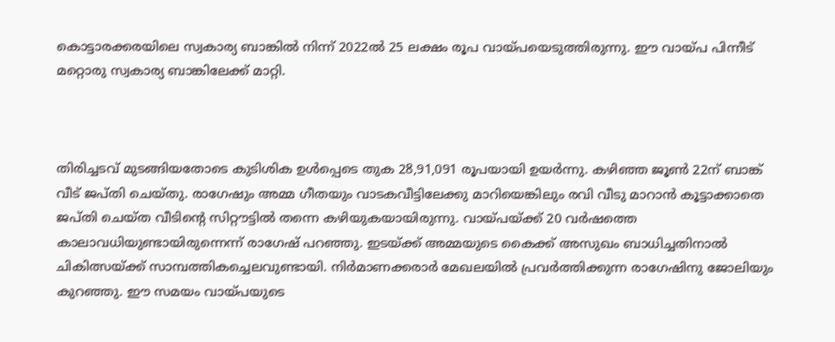കൊട്ടാരക്കരയിലെ സ്വകാര്യ ബാങ്കിൽ നിന്ന് 2022ൽ 25 ലക്ഷം രൂപ വായ്പയെടുത്തിരുന്നു. ഈ വായ്പ പിന്നീട് മറ്റൊരു സ്വകാര്യ ബാങ്കിലേക്ക് മാറ്റി.



തിരിച്ചടവ് മുടങ്ങിയതോടെ കുടിശിക ഉൾപ്പെടെ തുക 28,91,091 രൂപയായി ഉയർന്നു. കഴിഞ്ഞ ജൂൺ 22ന് ബാങ്ക് വീട് ജപ്തി ചെയ്തു. രാഗേഷും അമ്മ ഗീതയും വാടകവീട്ടിലേക്കു മാറിയെങ്കിലും രവി വീടു മാറാൻ കൂട്ടാക്കാതെ ജപ്തി ചെയ്ത വീടിന്റെ സിറ്റൗട്ടിൽ തന്നെ കഴിയുകയായിരുന്നു. വായ്പയ്ക്ക് 20 വർഷത്തെ കാലാവധിയുണ്ടായിരുന്നെന്ന് രാഗേഷ് പറഞ്ഞു. ഇടയ്ക്ക് അമ്മയുടെ കൈക്ക് അസുഖം ബാധിച്ചതിനാൽ ചികിത്സയ്ക്ക് സാമ്പത്തികച്ചെലവുണ്ടായി. നിർമാണക്കരാർ മേഖലയിൽ പ്രവർത്തിക്കുന്ന രാഗേഷിനു ജോലിയും കുറഞ്ഞു. ഈ സമയം വായ്പയുടെ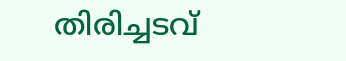തിരിച്ചടവ്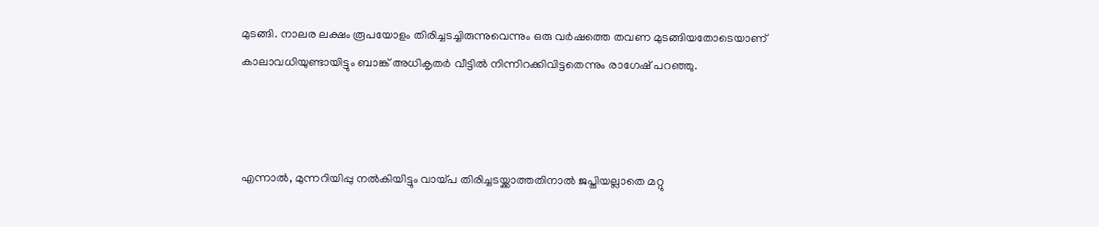മുടങ്ങി. നാലര ലക്ഷം രൂപയോളം തിരിച്ചടച്ചിരുന്നുവെന്നും ഒരു വർഷത്തെ തവണ മുടങ്ങിയതോടെയാണ് കാലാവധിയുണ്ടായിട്ടും ബാങ്ക് അധികൃതർ വീട്ടിൽ നിന്നിറക്കിവിട്ടതെന്നും രാഗേഷ് പറഞ്ഞു.



എന്നാൽ, മുന്നറിയിപ്പു നൽകിയിട്ടും വായ്പ തിരിച്ചടയ്ക്കാത്തതിനാൽ ജപ്തിയല്ലാതെ മറ്റു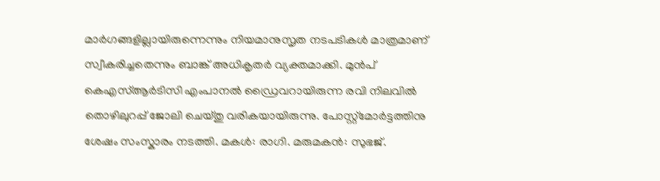മാർഗങ്ങളില്ലായിരുന്നെന്നും നിയമാനുസൃത നടപടികൾ മാത്രമാണ് സ്വീകരിച്ചതെന്നും ബാങ്ക് അധികൃതർ വ്യക്തമാക്കി. മുൻപ് കെഎസ്ആർടിസി എംപാനൽ ഡ്രൈവറായിരുന്ന രവി നിലവിൽ തൊഴിലുറപ്പ് ജോലി ചെയ്തു വരികയായിരുന്നു. പോസ്റ്റ്മോർട്ടത്തിനു ശേഷം സംസ്കാരം നടത്തി. മകൾ: രാഗി. മരുമകൻ: സുഭജ്.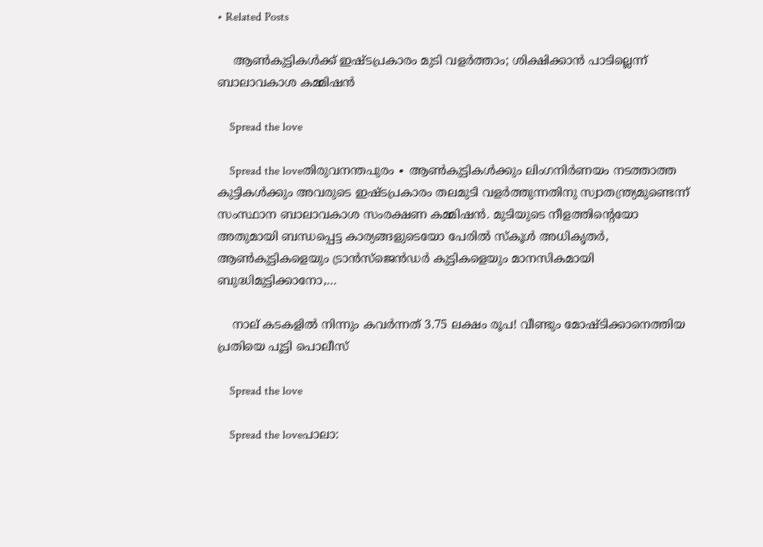• Related Posts

    ആണ്‍കുട്ടികള്‍ക്ക് ഇഷ്ടപ്രകാരം മുടി വളര്‍ത്താം; ശിക്ഷിക്കാന്‍ പാടില്ലെന്ന് ബാലാവകാശ കമ്മിഷന്‍

    Spread the love

    Spread the loveതിരുവനന്തപുരം ∙ ആണ്‍കുട്ടികള്‍ക്കും ലിംഗനിര്‍ണയം നടത്താത്ത കുട്ടികള്‍ക്കും അവരുടെ ഇഷ്ടപ്രകാരം തലമുടി വളര്‍ത്തുന്നതിനു സ്വാതന്ത്ര്യമുണ്ടെന്ന് സംസ്ഥാന ബാലാവകാശ സംരക്ഷണ കമ്മിഷന്‍. മുടിയുടെ നീളത്തിന്റെയോ അതുമായി ബന്ധപ്പെട്ട കാര്യങ്ങളുടെയോ പേരില്‍ സ്‌കൂള്‍ അധികൃതര്‍, ആണ്‍കുട്ടികളെയും ട്രാന്‍സ്‌ജെന്‍ഡര്‍ കുട്ടികളെയും മാനസികമായി ബുദ്ധിമുട്ടിക്കാനോ,…

    നാല് കടകളിൽ നിന്നും കവർന്നത് 3.75 ലക്ഷം രൂപ! വീണ്ടും മോഷ്ടിക്കാനെത്തിയ പ്രതിയെ പൂട്ടി പൊലീസ്

    Spread the love

    Spread the loveപാലാ: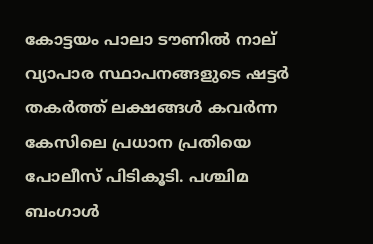കോട്ടയം പാലാ ടൗണിൽ നാല് വ്യാപാര സ്ഥാപനങ്ങളുടെ ഷട്ടർ തകർത്ത് ലക്ഷങ്ങൾ കവർന്ന കേസിലെ പ്രധാന പ്രതിയെ പോലീസ് പിടികൂടി. പശ്ചിമ ബംഗാൾ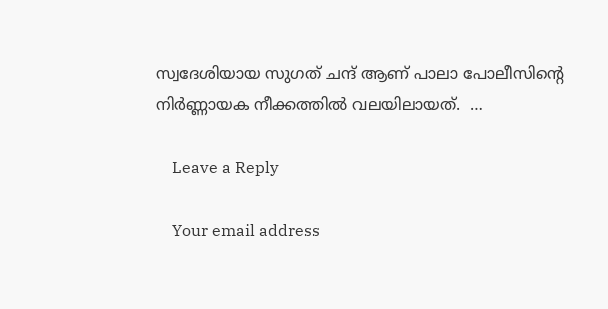സ്വദേശിയായ സുഗത് ചന്ദ് ആണ് പാലാ പോലീസിന്റെ നിർണ്ണായക നീക്കത്തിൽ വലയിലായത്.  …

    Leave a Reply

    Your email address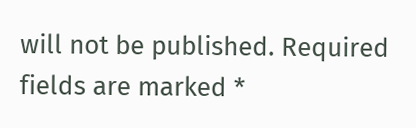will not be published. Required fields are marked *